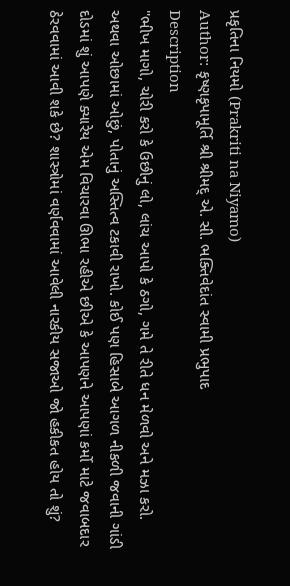પ્રકૃતિના નિયમો (Prakriti na Niyamo)
Author: કૃષ્ણકૃપામૂર્તિ શ્રી શ્રીમદ્ એ. સી. ભક્તિવેદાંત સ્વામી પ્રભુપાદ
Description
"ભીખ માગો, ચોરી કરો કે ઉછીનું લો, લાંચ આપો કે ઠગો, ગમે તે રીતે ધન મેળવો અને મઝા કરો. અથવા ઓછામાં ઓછું, પોતાનું અસ્તિત્વ ટકાવી રાખો. કોઈ પણ હિસાબે આગળ નીકળી જવાની ગાંડી દોડમાં શું આપણે ક્યારેય એમ વિચારવા ઊભા રહીએ છીએ કે આપણને આપણાં કર્મો માટે જવાબદાર ઠેરવવામાં આવી શકે છે? શાસ્ત્રોમાં વર્ણવવામાં આવેલી નારકીય સજાઓ જો હકીકત હોય તો શું?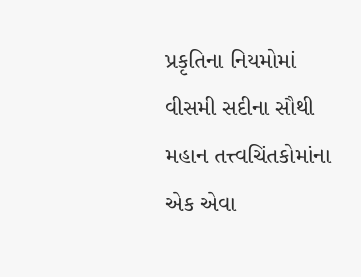પ્રકૃતિના નિયમોમાં વીસમી સદીના સૌથી મહાન તત્ત્વચિંતકોમાંના એક એવા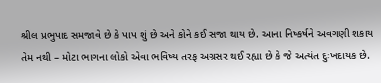શ્રીલ પ્રભુપાદ સમજાવે છે કે પાપ શું છે અને કોને કઈ સજા થાય છે. આના નિષ્કર્ષને અવગણી શકાય તેમ નથી – મોટા ભાગના લોકો એવા ભવિષ્ય તરફ અગ્રસર થઈ રહ્યા છે કે જે અત્યંત દુઃખદાયક છે.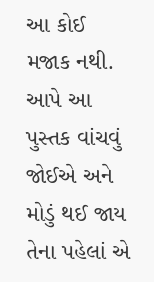આ કોઈ મજાક નથી. આપે આ પુસ્તક વાંચવું જોઈએ અને મોડું થઈ જાય તેના પહેલાં એ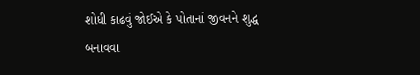શોધી કાઢવું જોઈએ કે પોતાનાં જીવનને શુદ્ધ બનાવવા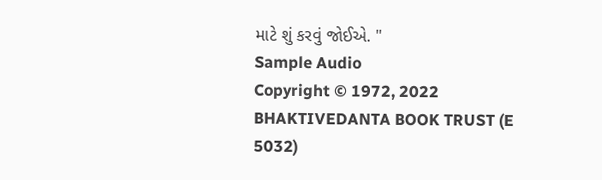માટે શું કરવું જોઈએ. "
Sample Audio
Copyright © 1972, 2022 BHAKTIVEDANTA BOOK TRUST (E 5032)